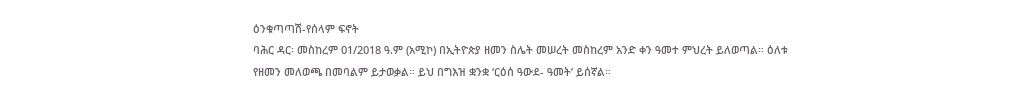ዕንቁጣጣሽ-የሰላም ፍኖት
ባሕር ዳር፡ መስከረም 01/2018 ዓ.ም (አሚኮ) በኢትዮጵያ ዘመን ስሌት መሠረት መስከረም አንድ ቀን ዓመተ ምህረት ይለወጣል። ዕለቱ የዘመን መለወጫ በመባልም ይታወቃል። ይህ በግእዝ ቋንቋ ‘ርዕሰ ዓውደ- ዓመት’ ይሰኛል።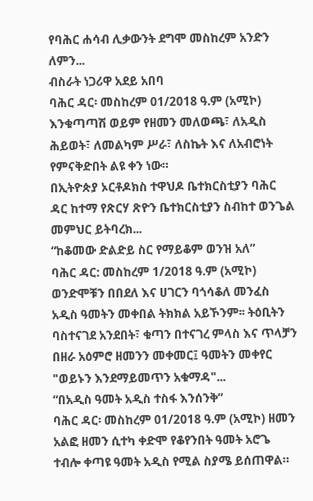የባሕር ሐሳብ ሊቃውንት ደግሞ መስከረም አንድን ለምን...
ብስራት ነጋሪዋ አደይ አበባ
ባሕር ዳር፡ መስከረም 01/2018 ዓ.ም (አሚኮ) እንቁጣጣሽ ወይም የዘመን መለወጫ፣ ለአዲስ ሕይወት፣ ለመልካም ሥራ፣ ለስኬት እና ለአብሮነት የምናቅድበት ልዩ ቀን ነው።
በኢትዮጵያ ኦርቶዶክስ ተዋህዶ ቤተክርስቲያን ባሕር ዳር ከተማ የጽርሃ ጽዮን ቤተክርስቲያን ስብከተ ወንጌል መምህር ይትባረክ...
“ከቆመው ድልድይ ስር የማይቆም ወንዝ አለ”
ባሕር ዳር: መስከረም 1/2018 ዓ.ም (አሚኮ) ወንድሞቹን በበደለ እና ሀገርን ባጎሳቆለ መንፈስ አዲስ ዓመትን መቀበል ትክክል አይኾንም፡፡ ትዕቢትን ባስተናገደ አንደበት፣ ቁጣን በተናገረ ምላስ እና ጥላቻን በዘራ አዕምሮ ዘመንን መቀመር፤ ዓመትን መቀየር "ወይኑን እንደማይመጥን አቁማዳ"...
“በአዲስ ዓመት አዲስ ተስፋ እንሰንቅ”
ባሕር ዳር፡ መስከረም 01/2018 ዓ.ም (አሚኮ) ዘመን አልፎ ዘመን ሲተካ ቀድሞ የቆየንበት ዓመት አሮጌ ተብሎ ቀጣዩ ዓመት አዲስ የሚል ስያሜ ይሰጠዋል።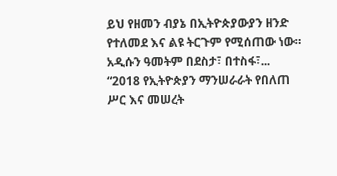ይህ የዘመን ብያኔ በኢትዮጵያውያን ዘንድ የተለመደ እና ልዩ ትርጉም የሚሰጠው ነው።
አዲሱን ዓመትም በደስታ፣ በተስፋ፣...
“2018 የኢትዮጵያን ማንሠራራት የበለጠ ሥር እና መሠረት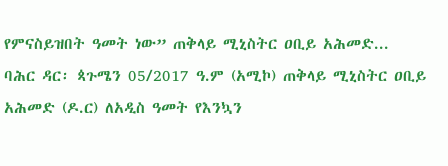የምናስይዝበት ዓመት ነው” ጠቅላይ ሚኒስትር ዐቢይ አሕመድ...
ባሕር ዳር፡ ጳጉሜን 05/2017 ዓ.ም (አሚኮ) ጠቅላይ ሚኒስትር ዐቢይ አሕመድ (ዶ.ር) ለአዲስ ዓመት የእንኳን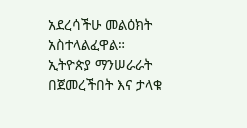አደረሳችሁ መልዕክት አስተላልፈዋል።
ኢትዮጵያ ማንሠራራት በጀመረችበት እና ታላቁ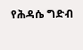የሕዳሴ ግድብ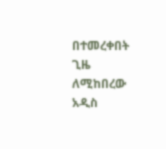በተመረቀበት ጊዜ ለሚከበረው አዲስ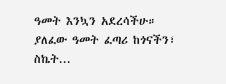ዓመት እንኳን አደረሳችሁ።
ያለፈው ዓመት ፈጣሪ ከጎናችን፣ ስኬት...